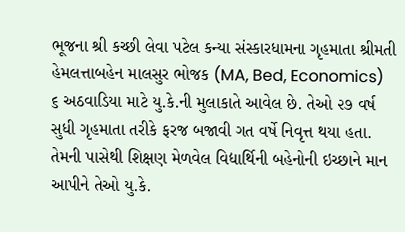ભૂજના શ્રી કચ્છી લેવા પટેલ કન્યા સંસ્કારધામના ગૃહમાતા શ્રીમતી હેમલત્તાબહેન માલસુર ભોજક (MA, Bed, Economics) ૬ અઠવાડિયા માટે યુ.કે.ની મુલાકાતે આવેલ છે. તેઓ ૨૭ વર્ષ સુધી ગૃહમાતા તરીકે ફરજ બજાવી ગત વર્ષે નિવૃત્ત થયા હતા. તેમની પાસેથી શિક્ષણ મેળવેલ વિદ્યાર્થિની બહેનોની ઇચ્છાને માન આપીને તેઓ યુ.કે.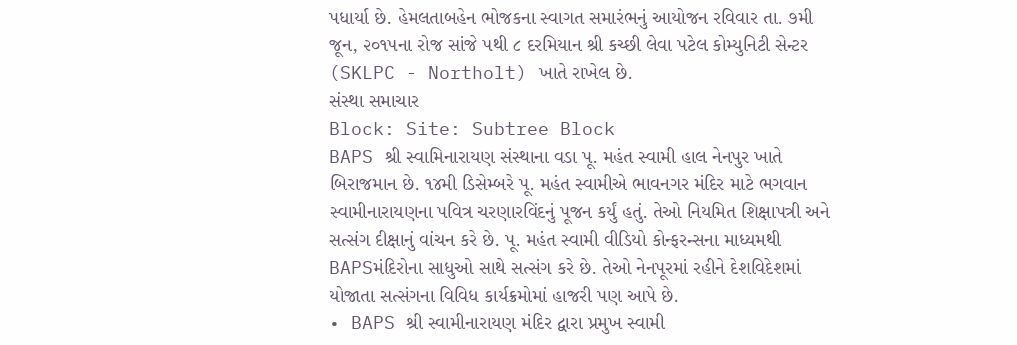પધાર્યા છે. હેમલતાબહેન ભોજકના સ્વાગત સમારંભનું આયોજન રવિવાર તા. ૭મી જૂન, ૨૦૧૫ના રોજ સાંજે ૫થી ૮ દરમિયાન શ્રી કચ્છી લેવા પટેલ કોમ્યુનિટી સેન્ટર (SKLPC - Northolt) ખાતે રાખેલ છે.
સંસ્થા સમાચાર
Block: Site: Subtree Block
BAPS શ્રી સ્વામિનારાયણ સંસ્થાના વડા પૂ. મહંત સ્વામી હાલ નેનપુર ખાતે બિરાજમાન છે. ૧૪મી ડિસેમ્બરે પૂ. મહંત સ્વામીએ ભાવનગર મંદિર માટે ભગવાન સ્વામીનારાયણના પવિત્ર ચરણારવિંદનું પૂજન કર્યું હતું. તેઓ નિયમિત શિક્ષાપત્રી અને સત્સંગ દીક્ષાનું વાંચન કરે છે. પૂ. મહંત સ્વામી વીડિયો કોન્ફરન્સના માધ્યમથી BAPSમંદિરોના સાધુઓ સાથે સત્સંગ કરે છે. તેઓ નેનપૂરમાં રહીને દેશવિદેશમાં યોજાતા સત્સંગના વિવિધ કાર્યક્રમોમાં હાજરી પણ આપે છે.
• BAPS શ્રી સ્વામીનારાયણ મંદિર દ્વારા પ્રમુખ સ્વામી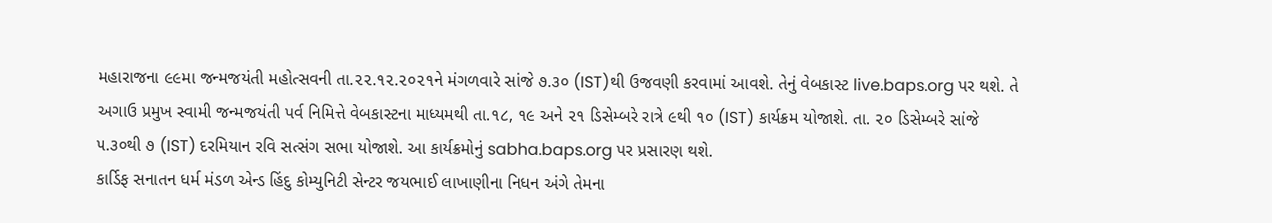મહારાજના ૯૯મા જન્મજયંતી મહોત્સવની તા.૨૨.૧૨.૨૦૨૧ને મંગળવારે સાંજે ૭.૩૦ (IST)થી ઉજવણી કરવામાં આવશે. તેનું વેબકાસ્ટ live.baps.org પર થશે. તે અગાઉ પ્રમુખ સ્વામી જન્મજયંતી પર્વ નિમિત્તે વેબકાસ્ટના માધ્યમથી તા.૧૮, ૧૯ અને ૨૧ ડિસેમ્બરે રાત્રે ૯થી ૧૦ (IST) કાર્યક્રમ યોજાશે. તા. ૨૦ ડિસેમ્બરે સાંજે ૫.૩૦થી ૭ (IST) દરમિયાન રવિ સત્સંગ સભા યોજાશે. આ કાર્યક્રમોનું sabha.baps.org પર પ્રસારણ થશે.
કાર્ડિફ સનાતન ધર્મ મંડળ એન્ડ હિંદુ કોમ્યુનિટી સેન્ટર જયભાઈ લાખાણીના નિધન અંગે તેમના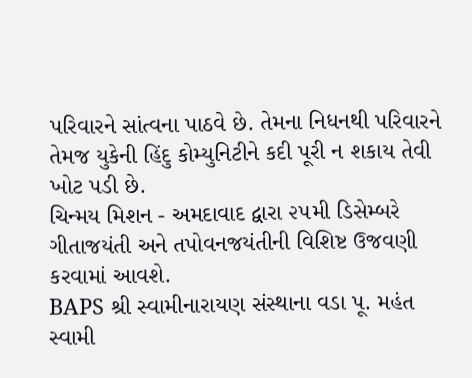પરિવારને સાંત્વના પાઠવે છે. તેમના નિધનથી પરિવારને તેમજ યુકેની હિંદુ કોમ્યુનિટીને કદી પૂરી ન શકાય તેવી ખોટ પડી છે.
ચિન્મય મિશન - અમદાવાદ દ્વારા ૨૫મી ડિસેમ્બરે ગીતાજયંતી અને તપોવનજયંતીની વિશિષ્ટ ઉજવણી કરવામાં આવશે.
BAPS શ્રી સ્વામીનારાયણ સંસ્થાના વડા પૂ. મહંત સ્વામી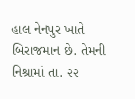હાલ નેનપુર ખાતે બિરાજમાન છે. તેમની નિશ્રામાં તા. ૨૨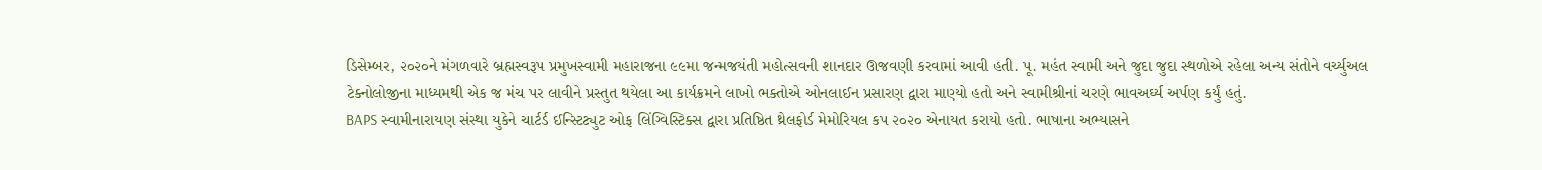ડિસેમ્બર, ૨૦૨૦ને મંગળવારે બ્રહ્મસ્વરૂપ પ્રમુખસ્વામી મહારાજના ૯૯મા જન્મજયંતી મહોત્સવની શાનદાર ઊજવણી કરવામાં આવી હતી. પૂ. મહંત સ્વામી અને જુદા જુદા સ્થળોએ રહેલા અન્ય સંતોને વર્ચ્યુઅલ ટેક્નોલોજીના માધ્યમથી એક જ મંચ પર લાવીને પ્રસ્તુત થયેલા આ કાર્યક્રમને લાખો ભક્તોએ ઓનલાઈન પ્રસારણ દ્વારા માણ્યો હતો અને સ્વામીશ્રીનાં ચરણે ભાવઅર્ઘ્ય અર્પણ કર્યું હતું.
BAPS સ્વામીનારાયણ સંસ્થા યુકેને ચાર્ટર્ડ ઈન્સ્ટિટ્યુટ ઓફ લિંગ્વિસ્ટિક્સ દ્વારા પ્રતિષ્ઠિત થ્રેલફોર્ડ મેમોરિયલ કપ ૨૦૨૦ એનાયત કરાયો હતો. ભાષાના અભ્યાસને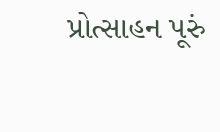પ્રોત્સાહન પૂરું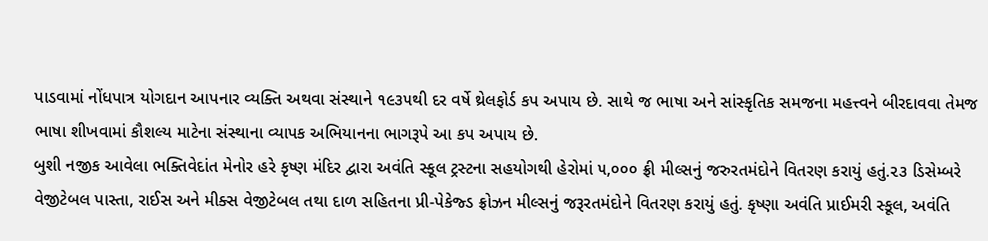પાડવામાં નોંધપાત્ર યોગદાન આપનાર વ્યક્તિ અથવા સંસ્થાને ૧૯૩૫થી દર વર્ષે થ્રેલફોર્ડ કપ અપાય છે. સાથે જ ભાષા અને સાંસ્કૃતિક સમજના મહત્ત્વને બીરદાવવા તેમજ ભાષા શીખવામાં કૌશલ્ય માટેના સંસ્થાના વ્યાપક અભિયાનના ભાગરૂપે આ કપ અપાય છે.
બુશી નજીક આવેલા ભક્તિવેદાંત મેનોર હરે કૃષ્ણ મંદિર દ્વારા અવંતિ સ્કૂલ ટ્રસ્ટના સહયોગથી હેરોમાં ૫,૦૦૦ ફ્રી મીલ્સનું જરુરતમંદોને વિતરણ કરાયું હતું.૨૩ ડિસેમ્બરે વેજીટેબલ પાસ્તા, રાઈસ અને મીક્સ વેજીટેબલ તથા દાળ સહિતના પ્રી-પેકેજ્ડ ફ્રોઝન મીલ્સનું જરૂરતમંદોને વિતરણ કરાયું હતું. કૃષ્ણા અવંતિ પ્રાઈમરી સ્કૂલ, અવંતિ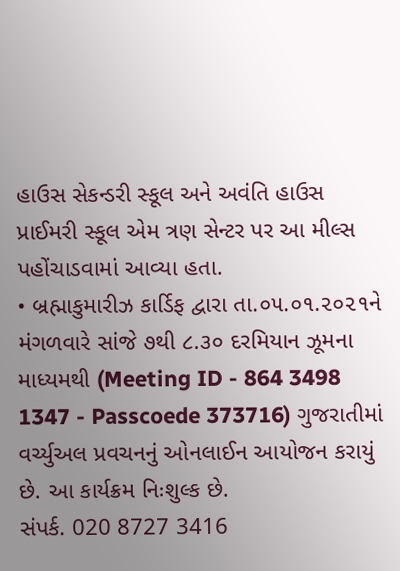હાઉસ સેકન્ડરી સ્કૂલ અને અવંતિ હાઉસ પ્રાઈમરી સ્કૂલ એમ ત્રણ સેન્ટર પર આ મીલ્સ પહોંચાડવામાં આવ્યા હતા.
• બ્રહ્માકુમારીઝ કાર્ડિફ દ્વારા તા.૦૫.૦૧.૨૦૨૧ને મંગળવારે સાંજે ૭થી ૮.૩૦ દરમિયાન ઝૂમના માધ્યમથી (Meeting ID - 864 3498 1347 - Passcoede 373716) ગુજરાતીમાં વર્ચ્યુઅલ પ્રવચનનું ઓનલાઈન આયોજન કરાયું છે. આ કાર્યક્રમ નિઃશુલ્ક છે.
સંપર્ક. 020 8727 3416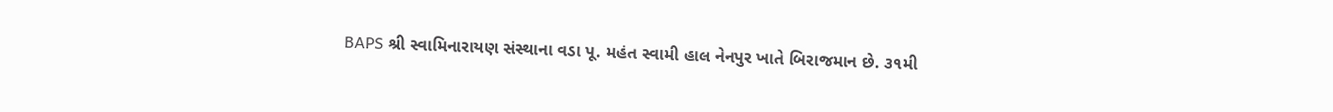BAPS શ્રી સ્વામિનારાયણ સંસ્થાના વડા પૂ. મહંત સ્વામી હાલ નેનપુર ખાતે બિરાજમાન છે. ૩૧મી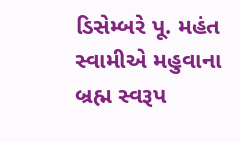ડિસેમ્બરે પૂ. મહંત સ્વામીએ મહુવાના બ્રહ્મ સ્વરૂપ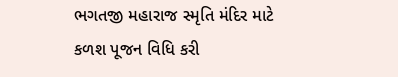ભગતજી મહારાજ સ્મૃતિ મંદિર માટે કળશ પૂજન વિધિ કરી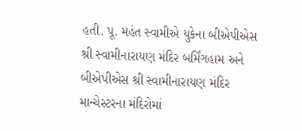હતી. પૂ. મહંત સ્વામીએ યુકેના બીએપીએસ શ્રી સ્વામીનારાયણ મંદિર બર્મિંગહામ અને બીએપીએસ શ્રી સ્વામીનારાયણ મંદિર માન્ચેસ્ટરના મંદિરોમાં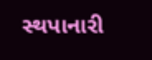સ્થપાનારી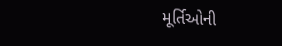મૂર્તિઓની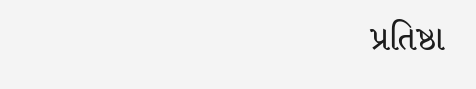પ્રતિષ્ઠા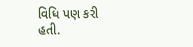વિધિ પણ કરી હતી.